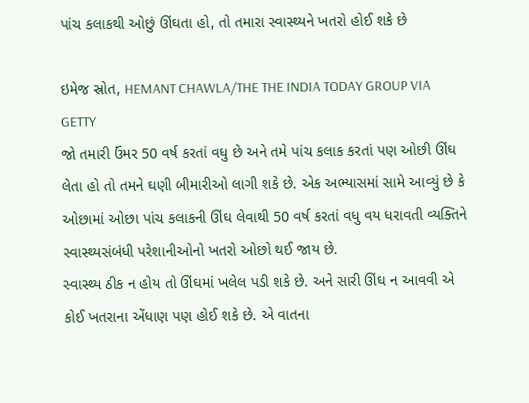પાંચ કલાકથી ઓછું ઊંઘતા હો, તો તમારા સ્વાસ્થ્યને ખતરો હોઈ શકે છે

ઇમેજ સ્રોત, HEMANT CHAWLA/THE THE INDIA TODAY GROUP VIA GETTY
જો તમારી ઉંમર 50 વર્ષ કરતાં વધુ છે અને તમે પાંચ કલાક કરતાં પણ ઓછી ઊંઘ લેતા હો તો તમને ઘણી બીમારીઓ લાગી શકે છે. એક અભ્યાસમાં સામે આવ્યું છે કે ઓછામાં ઓછા પાંચ કલાકની ઊંઘ લેવાથી 50 વર્ષ કરતાં વધુ વય ધરાવતી વ્યક્તિને સ્વાસ્થ્યસંબંધી પરેશાનીઓનો ખતરો ઓછો થઈ જાય છે.
સ્વાસ્થ્ય ઠીક ન હોય તો ઊંઘમાં ખલેલ પડી શકે છે. અને સારી ઊંઘ ન આવવી એ કોઈ ખતરાના એંધાણ પણ હોઈ શકે છે. એ વાતના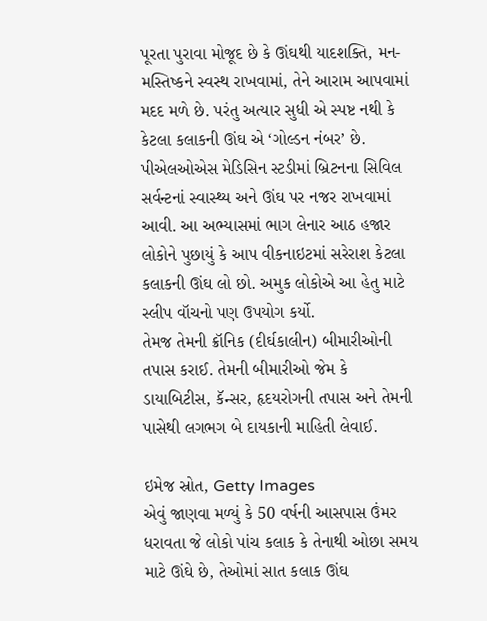પૂરતા પુરાવા મોજૂદ છે કે ઊંઘથી યાદશક્તિ, મન-મસ્તિષ્કને સ્વસ્થ રાખવામાં, તેને આરામ આપવામાં મદદ મળે છે. પરંતુ અત્યાર સુધી એ સ્પષ્ટ નથી કે કેટલા કલાકની ઊંઘ એ ‘ગોલ્ડન નંબર’ છે.
પીએલઓએસ મેડિસિન સ્ટડીમાં બ્રિટનના સિવિલ સર્વન્ટનાં સ્વાસ્થ્ય અને ઊંઘ પર નજર રાખવામાં આવી. આ અભ્યાસમાં ભાગ લેનાર આઠ હજાર લોકોને પુછાયું કે આપ વીકનાઇટમાં સરેરાશ કેટલા કલાકની ઊંઘ લો છો. અમુક લોકોએ આ હેતુ માટે સ્લીપ વૉચનો પણ ઉપયોગ કર્યો.
તેમજ તેમની ક્રૉનિક (દીર્ઘકાલીન) બીમારીઓની તપાસ કરાઈ. તેમની બીમારીઓ જેમ કે ડાયાબિટીસ, કૅન્સર, હૃદયરોગની તપાસ અને તેમની પાસેથી લગભગ બે દાયકાની માહિતી લેવાઈ.

ઇમેજ સ્રોત, Getty Images
એવું જાણવા મળ્યું કે 50 વર્ષની આસપાસ ઉંમર ધરાવતા જે લોકો પાંચ કલાક કે તેનાથી ઓછા સમય માટે ઊંઘે છે, તેઓમાં સાત કલાક ઊંઘ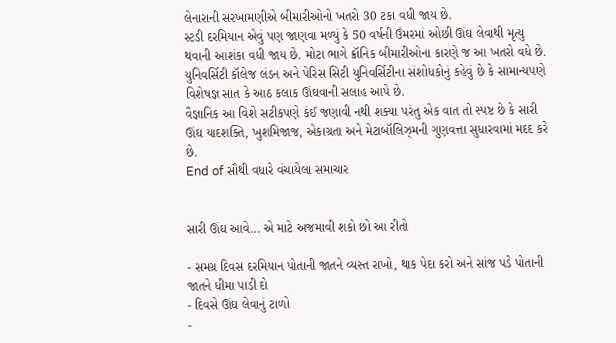લેનારાની સરખામણીએ બીમારીઓનો ખતરો 30 ટકા વધી જાય છે.
સ્ટડી દરમિયાન એવું પણ જાણવા મળ્યું કે 50 વર્ષની ઉંમરમાં ઓછી ઊંઘ લેવાથી મૃત્યુ થવાની આશંકા વધી જાય છે. મોટા ભાગે ક્રૉનિક બીમારીઓના કારણે જ આ ખતરો વધે છે.
યુનિવર્સિટી કૉલેજ લંડન અને પેરિસ સિટી યુનિવર્સિટીના સંશોધકોનું કહેવું છે કે સામાન્યપણે વિશેષજ્ઞ સાત કે આઠ કલાક ઊંઘવાની સલાહ આપે છે.
વૈજ્ઞાનિક આ વિશે સટીકપણે કંઈ જણાવી નથી શક્યા પરંતુ એક વાત તો સ્પષ્ટ છે કે સારી ઊંઘ યાદશક્તિ, ખુશમિજાજ, એકાગ્રતા અને મેટાબૉલિઝ્મની ગુણવત્તા સુધારવામાં મદદ કરે છે.
End of સૌથી વધારે વંચાયેલા સમાચાર


સારી ઊંઘ આવે... એ માટે અજમાવી શકો છો આ રીતો

- સમગ્ર દિવસ દરમિયાન પોતાની જાતને વ્યસ્ત રાખો, થાક પેદા કરો અને સાંજ પડે પોતાની જાતને ધીમા પાડી દો
- દિવસે ઊંઘ લેવાનું ટાળો
-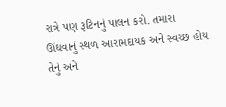રાત્રે પણ રૂટિનનું પાલન કરો. તમારા ઊંઘવાનું સ્થળ આરામદાયક અને સ્વચ્છ હોય તેનું અને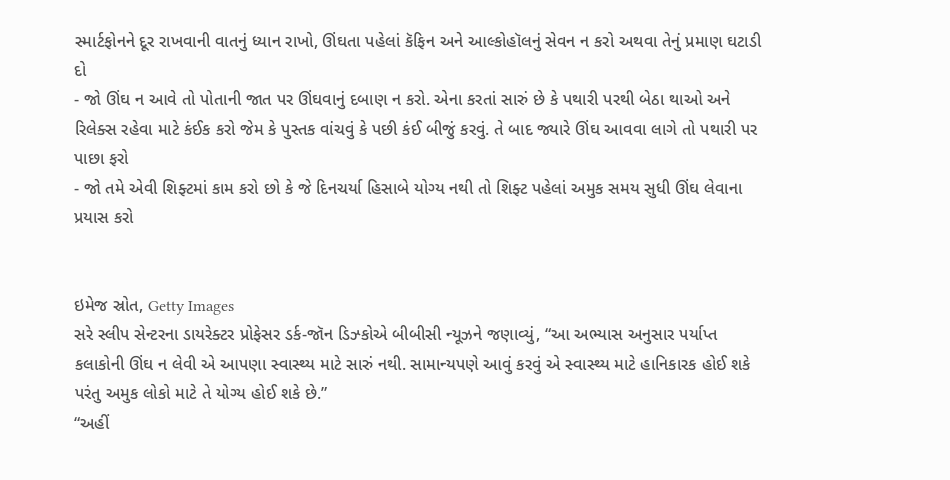સ્માર્ટફોનને દૂર રાખવાની વાતનું ધ્યાન રાખો, ઊંઘતા પહેલાં કૅફિન અને આલ્કોહૉલનું સેવન ન કરો અથવા તેનું પ્રમાણ ઘટાડી દો
- જો ઊંઘ ન આવે તો પોતાની જાત પર ઊંઘવાનું દબાણ ન કરો. એના કરતાં સારું છે કે પથારી પરથી બેઠા થાઓ અને રિલેક્સ રહેવા માટે કંઈક કરો જેમ કે પુસ્તક વાંચવું કે પછી કંઈ બીજું કરવું. તે બાદ જ્યારે ઊંઘ આવવા લાગે તો પથારી પર પાછા ફરો
- જો તમે એવી શિફ્ટમાં કામ કરો છો કે જે દિનચર્યા હિસાબે યોગ્ય નથી તો શિફ્ટ પહેલાં અમુક સમય સુધી ઊંઘ લેવાના પ્રયાસ કરો


ઇમેજ સ્રોત, Getty Images
સરે સ્લીપ સેન્ટરના ડાયરેક્ટર પ્રોફેસર ડર્ક-જૉન ડિઝ્કોએ બીબીસી ન્યૂઝને જણાવ્યું, “આ અભ્યાસ અનુસાર પર્યાપ્ત કલાકોની ઊંઘ ન લેવી એ આપણા સ્વાસ્થ્ય માટે સારું નથી. સામાન્યપણે આવું કરવું એ સ્વાસ્થ્ય માટે હાનિકારક હોઈ શકે પરંતુ અમુક લોકો માટે તે યોગ્ય હોઈ શકે છે.”
“અહીં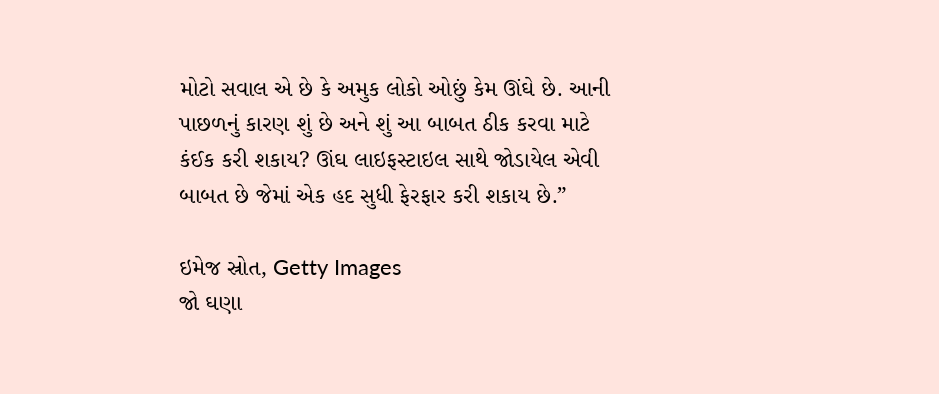મોટો સવાલ એ છે કે અમુક લોકો ઓછું કેમ ઊંઘે છે. આની પાછળનું કારણ શું છે અને શું આ બાબત ઠીક કરવા માટે કંઈક કરી શકાય? ઊંઘ લાઇફસ્ટાઇલ સાથે જોડાયેલ એવી બાબત છે જેમાં એક હદ સુધી ફેરફાર કરી શકાય છે.”

ઇમેજ સ્રોત, Getty Images
જો ઘણા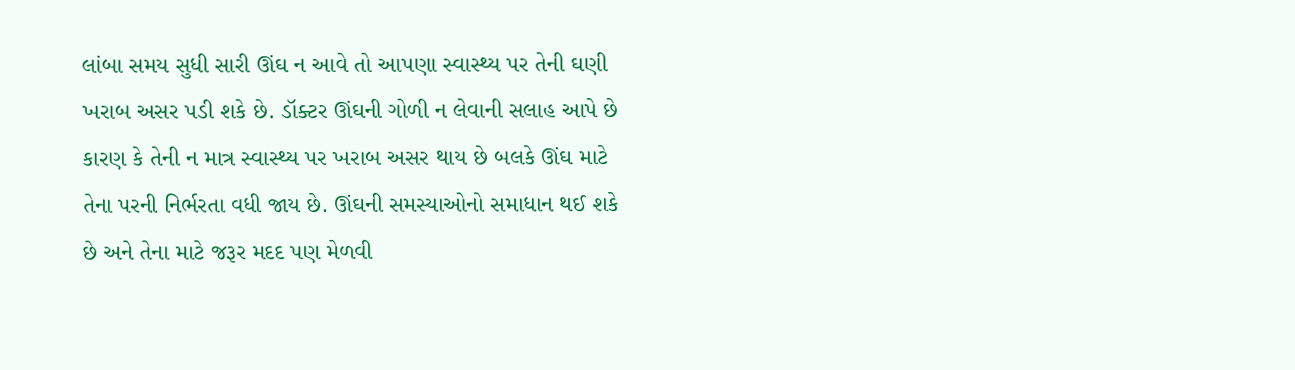લાંબા સમય સુધી સારી ઊંઘ ન આવે તો આપણા સ્વાસ્થ્ય પર તેની ઘણી ખરાબ અસર પડી શકે છે. ડૉક્ટર ઊંઘની ગોળી ન લેવાની સલાહ આપે છે કારણ કે તેની ન માત્ર સ્વાસ્થ્ય પર ખરાબ અસર થાય છે બલકે ઊંઘ માટે તેના પરની નિર્ભરતા વધી જાય છે. ઊંઘની સમસ્યાઓનો સમાધાન થઈ શકે છે અને તેના માટે જરૂર મદદ પણ મેળવી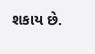શકાય છે.